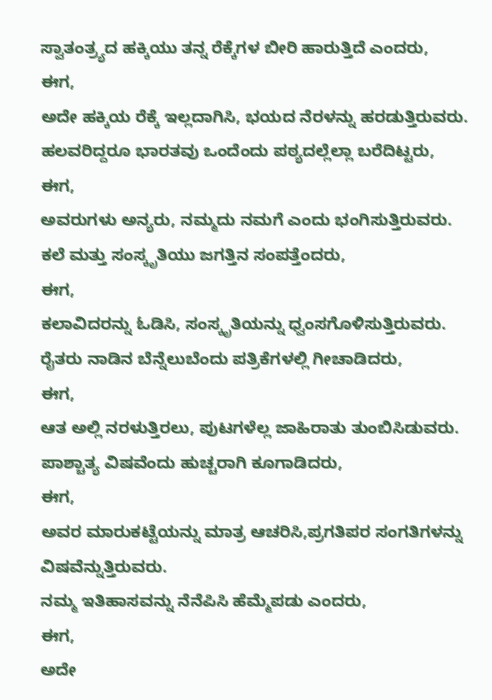ಸ್ವಾತಂತ್ರ್ಯದ ಹಕ್ಕಿಯು ತನ್ನ ರೆಕ್ಕೆಗಳ ಬೀರಿ ಹಾರುತ್ತಿದೆ ಎಂದರು,
ಈಗ,
ಅದೇ ಹಕ್ಕಿಯ ರೆಕ್ಕೆ ಇಲ್ಲದಾಗಿಸಿ, ಭಯದ ನೆರಳನ್ನು ಹರಡುತ್ತಿರುವರು.
ಹಲವರಿದ್ದರೂ ಭಾರತವು ಒಂದೆಂದು ಪಠ್ಯದಲ್ಲೆಲ್ಲಾ ಬರೆದಿಟ್ಟರು,
ಈಗ,
ಅವರುಗಳು ಅನ್ಯರು, ನಮ್ಮದು ನಮಗೆ ಎಂದು ಭಂಗಿಸುತ್ತಿರುವರು.
ಕಲೆ ಮತ್ತು ಸಂಸ್ಕೃತಿಯು ಜಗತ್ತಿನ ಸಂಪತ್ತೆಂದರು,
ಈಗ,
ಕಲಾವಿದರನ್ನು ಓಡಿಸಿ, ಸಂಸ್ಕೃತಿಯನ್ನು ಧ್ವಂಸಗೊಳಿಸುತ್ತಿರುವರು.
ರೈತರು ನಾಡಿನ ಬೆನ್ನೆಲುಬೆಂದು ಪತ್ರಿಕೆಗಳಲ್ಲಿ ಗೀಚಾಡಿದರು,
ಈಗ,
ಆತ ಅಲ್ಲಿ ನರಳುತ್ತಿರಲು, ಪುಟಗಳೆಲ್ಲ ಜಾಹಿರಾತು ತುಂಬಿಸಿಡುವರು.
ಪಾಶ್ಚಾತ್ಯ ವಿಷವೆಂದು ಹುಚ್ಚರಾಗಿ ಕೂಗಾಡಿದರು,
ಈಗ,
ಅವರ ಮಾರುಕಟ್ಟೆಯನ್ನು ಮಾತ್ರ ಆಚರಿಸಿ,ಪ್ರಗತಿಪರ ಸಂಗತಿಗಳನ್ನು ವಿಷವೆನ್ನುತ್ತಿರುವರು.
ನಮ್ಮ ಇತಿಹಾಸವನ್ನು ನೆನೆಪಿಸಿ ಹೆಮ್ಮೆಪಡು ಎಂದರು,
ಈಗ,
ಅದೇ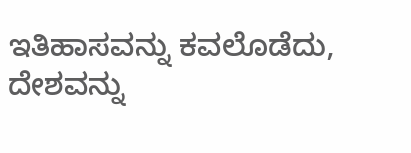ಇತಿಹಾಸವನ್ನು ಕವಲೊಡೆದು, ದೇಶವನ್ನು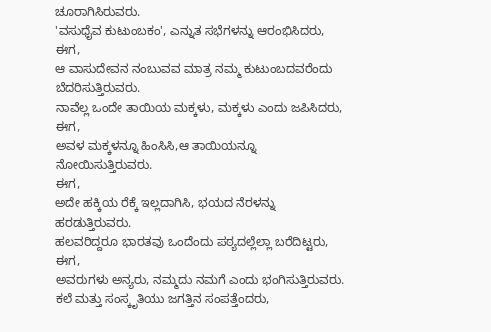ಚೂರಾಗಿಸಿರುವರು.
'ವಸುಧೈವ ಕುಟುಂಬಕಂ', ಎನ್ನುತ ಸಭೆಗಳನ್ನು ಆರಂಭಿಸಿದರು,
ಈಗ,
ಆ ವಾಸುದೇವನ ನಂಬುವವ ಮಾತ್ರ ನಮ್ಮ ಕುಟುಂಬದವರೆಂದು ಬೆದರಿಸುತ್ತಿರುವರು.
ನಾವೆಲ್ಲ ಒಂದೇ ತಾಯಿಯ ಮಕ್ಕಳು, ಮಕ್ಕಳು ಎಂದು ಜಪಿಸಿದರು,
ಈಗ,
ಅವಳ ಮಕ್ಕಳನ್ನೂ ಹಿಂಸಿಸಿ,ಆ ತಾಯಿಯನ್ನೂ ನೋಯಿಸುತ್ತಿರುವರು.
ಈಗ,
ಅದೇ ಹಕ್ಕಿಯ ರೆಕ್ಕೆ ಇಲ್ಲದಾಗಿಸಿ, ಭಯದ ನೆರಳನ್ನು ಹರಡುತ್ತಿರುವರು.
ಹಲವರಿದ್ದರೂ ಭಾರತವು ಒಂದೆಂದು ಪಠ್ಯದಲ್ಲೆಲ್ಲಾ ಬರೆದಿಟ್ಟರು,
ಈಗ,
ಅವರುಗಳು ಅನ್ಯರು, ನಮ್ಮದು ನಮಗೆ ಎಂದು ಭಂಗಿಸುತ್ತಿರುವರು.
ಕಲೆ ಮತ್ತು ಸಂಸ್ಕೃತಿಯು ಜಗತ್ತಿನ ಸಂಪತ್ತೆಂದರು,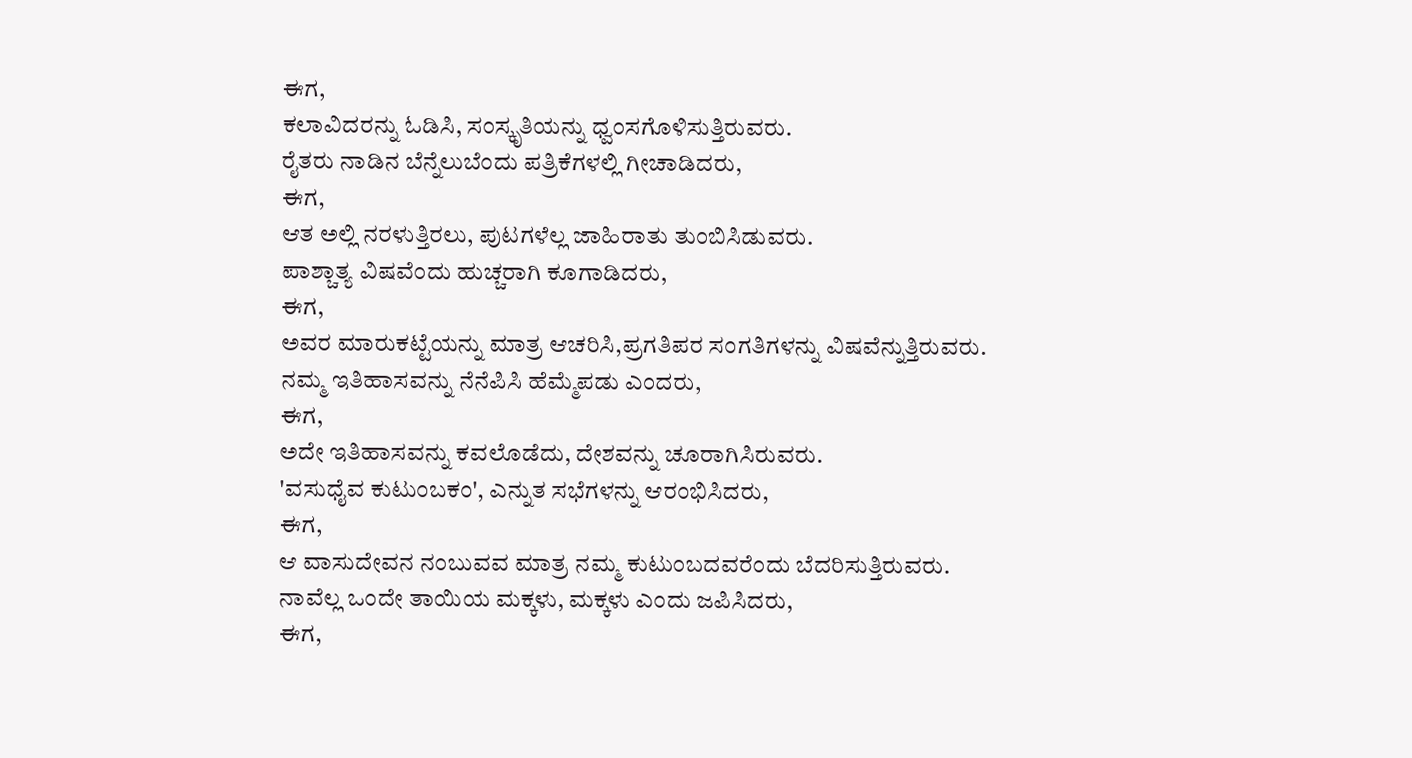ಈಗ,
ಕಲಾವಿದರನ್ನು ಓಡಿಸಿ, ಸಂಸ್ಕೃತಿಯನ್ನು ಧ್ವಂಸಗೊಳಿಸುತ್ತಿರುವರು.
ರೈತರು ನಾಡಿನ ಬೆನ್ನೆಲುಬೆಂದು ಪತ್ರಿಕೆಗಳಲ್ಲಿ ಗೀಚಾಡಿದರು,
ಈಗ,
ಆತ ಅಲ್ಲಿ ನರಳುತ್ತಿರಲು, ಪುಟಗಳೆಲ್ಲ ಜಾಹಿರಾತು ತುಂಬಿಸಿಡುವರು.
ಪಾಶ್ಚಾತ್ಯ ವಿಷವೆಂದು ಹುಚ್ಚರಾಗಿ ಕೂಗಾಡಿದರು,
ಈಗ,
ಅವರ ಮಾರುಕಟ್ಟೆಯನ್ನು ಮಾತ್ರ ಆಚರಿಸಿ,ಪ್ರಗತಿಪರ ಸಂಗತಿಗಳನ್ನು ವಿಷವೆನ್ನುತ್ತಿರುವರು.
ನಮ್ಮ ಇತಿಹಾಸವನ್ನು ನೆನೆಪಿಸಿ ಹೆಮ್ಮೆಪಡು ಎಂದರು,
ಈಗ,
ಅದೇ ಇತಿಹಾಸವನ್ನು ಕವಲೊಡೆದು, ದೇಶವನ್ನು ಚೂರಾಗಿಸಿರುವರು.
'ವಸುಧೈವ ಕುಟುಂಬಕಂ', ಎನ್ನುತ ಸಭೆಗಳನ್ನು ಆರಂಭಿಸಿದರು,
ಈಗ,
ಆ ವಾಸುದೇವನ ನಂಬುವವ ಮಾತ್ರ ನಮ್ಮ ಕುಟುಂಬದವರೆಂದು ಬೆದರಿಸುತ್ತಿರುವರು.
ನಾವೆಲ್ಲ ಒಂದೇ ತಾಯಿಯ ಮಕ್ಕಳು, ಮಕ್ಕಳು ಎಂದು ಜಪಿಸಿದರು,
ಈಗ,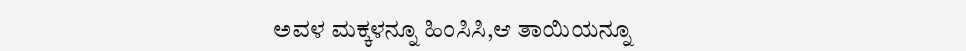ಅವಳ ಮಕ್ಕಳನ್ನೂ ಹಿಂಸಿಸಿ,ಆ ತಾಯಿಯನ್ನೂ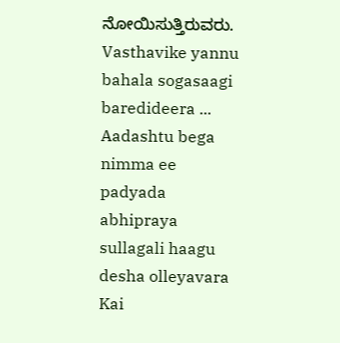ನೋಯಿಸುತ್ತಿರುವರು.
Vasthavike yannu bahala sogasaagi baredideera ... Aadashtu bega nimma ee padyada abhipraya sullagali haagu desha olleyavara Kai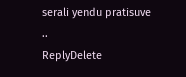serali yendu pratisuve ..
ReplyDelete